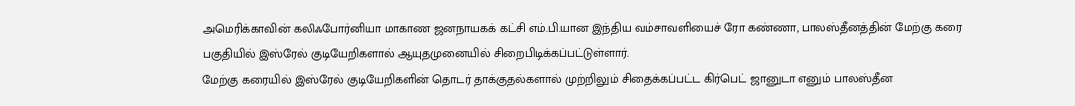அமெரிக்காவின் கலிஃபோர்னியா மாகாண ஜனநாயகக் கட்சி எம்.பி.யான இந்திய வம்சாவளியைச் ரோ கண்ணா, பாலஸ்தீனத்தின் மேற்கு கரை பகுதியில் இஸ்ரேல் குடியேறிகளால் ஆயுதமுனையில் சிறைபிடிக்கப்பட்டுள்ளார்.
மேற்கு கரையில் இஸ்ரேல் குடியேறிகளின் தொடர் தாக்குதல்களால் முற்றிலும் சிதைக்கப்பட்ட கிர்பெட் ஜானுடா எனும் பாலஸ்தீன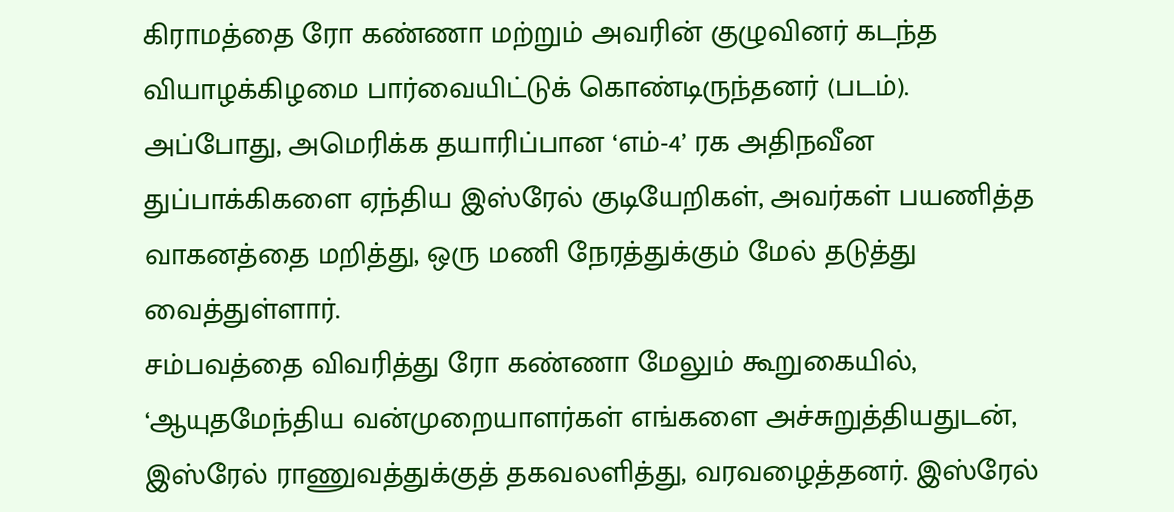கிராமத்தை ரோ கண்ணா மற்றும் அவரின் குழுவினர் கடந்த வியாழக்கிழமை பார்வையிட்டுக் கொண்டிருந்தனர் (படம்).
அப்போது, அமெரிக்க தயாரிப்பான ‘எம்-4’ ரக அதிநவீன துப்பாக்கிகளை ஏந்திய இஸ்ரேல் குடியேறிகள், அவர்கள் பயணித்த வாகனத்தை மறித்து, ஒரு மணி நேரத்துக்கும் மேல் தடுத்து வைத்துள்ளார்.
சம்பவத்தை விவரித்து ரோ கண்ணா மேலும் கூறுகையில், ‘ஆயுதமேந்திய வன்முறையாளர்கள் எங்களை அச்சுறுத்தியதுடன், இஸ்ரேல் ராணுவத்துக்குத் தகவலளித்து, வரவழைத்தனர். இஸ்ரேல்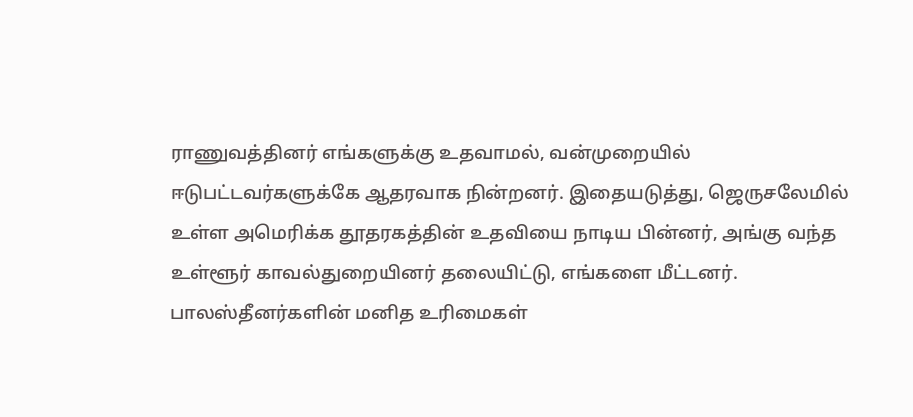ராணுவத்தினர் எங்களுக்கு உதவாமல், வன்முறையில் ஈடுபட்டவர்களுக்கே ஆதரவாக நின்றனர். இதையடுத்து, ஜெருசலேமில் உள்ள அமெரிக்க தூதரகத்தின் உதவியை நாடிய பின்னர், அங்கு வந்த உள்ளூர் காவல்துறையினர் தலையிட்டு, எங்களை மீட்டனர்.
பாலஸ்தீனர்களின் மனித உரிமைகள்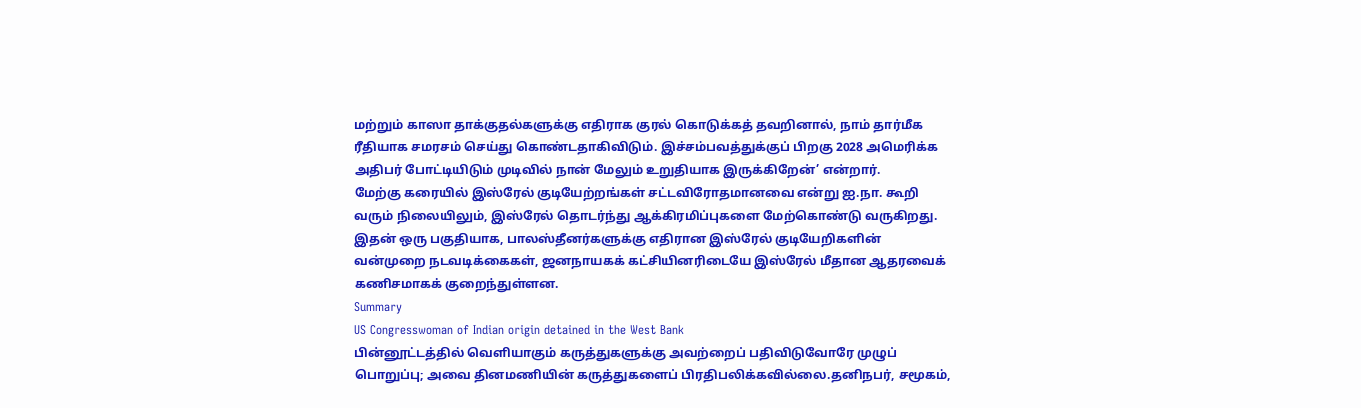மற்றும் காஸா தாக்குதல்களுக்கு எதிராக குரல் கொடுக்கத் தவறினால், நாம் தார்மீக ரீதியாக சமரசம் செய்து கொண்டதாகிவிடும். இச்சம்பவத்துக்குப் பிறகு 2028 அமெரிக்க அதிபர் போட்டியிடும் முடிவில் நான் மேலும் உறுதியாக இருக்கிறேன்’ என்றார்.
மேற்கு கரையில் இஸ்ரேல் குடியேற்றங்கள் சட்டவிரோதமானவை என்று ஐ.நா. கூறி வரும் நிலையிலும், இஸ்ரேல் தொடர்ந்து ஆக்கிரமிப்புகளை மேற்கொண்டு வருகிறது. இதன் ஒரு பகுதியாக, பாலஸ்தீனர்களுக்கு எதிரான இஸ்ரேல் குடியேறிகளின் வன்முறை நடவடிக்கைகள், ஜனநாயகக் கட்சியினரிடையே இஸ்ரேல் மீதான ஆதரவைக் கணிசமாகக் குறைந்துள்ளன.
Summary
US Congresswoman of Indian origin detained in the West Bank
பின்னூட்டத்தில் வெளியாகும் கருத்துகளுக்கு அவற்றைப் பதிவிடுவோரே முழுப் பொறுப்பு; அவை தினமணியின் கருத்துகளைப் பிரதிபலிக்கவில்லை.தனிநபர், சமூகம்,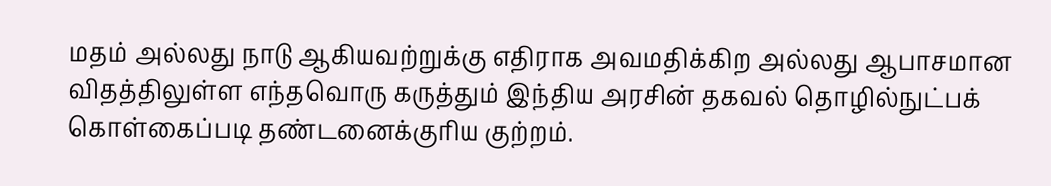மதம் அல்லது நாடு ஆகியவற்றுக்கு எதிராக அவமதிக்கிற அல்லது ஆபாசமான விதத்திலுள்ள எந்தவொரு கருத்தும் இந்திய அரசின் தகவல் தொழில்நுட்பக் கொள்கைப்படி தண்டனைக்குரிய குற்றம்.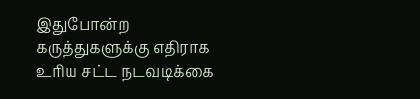இதுபோன்ற கருத்துகளுக்கு எதிராக உரிய சட்ட நடவடிக்கை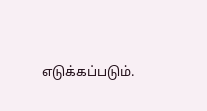எடுக்கப்படும்.